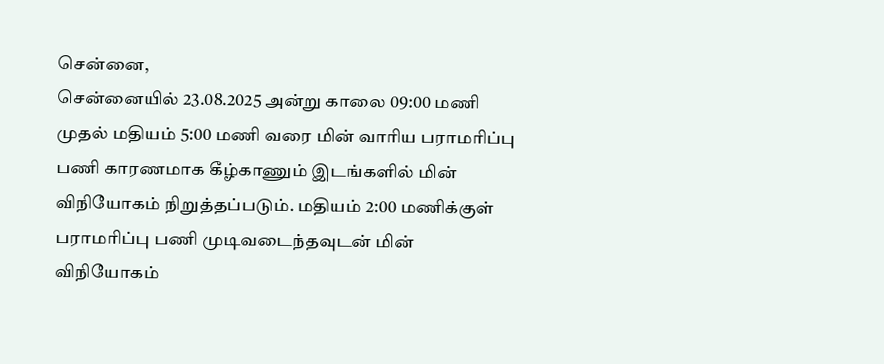சென்னை,
சென்னையில் 23.08.2025 அன்று காலை 09:00 மணி முதல் மதியம் 5:00 மணி வரை மின் வாரிய பராமரிப்பு பணி காரணமாக கீழ்காணும் இடங்களில் மின் விநியோகம் நிறுத்தப்படும். மதியம் 2:00 மணிக்குள் பராமரிப்பு பணி முடிவடைந்தவுடன் மின் விநியோகம்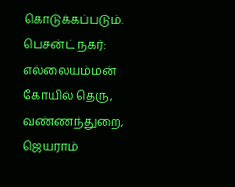கொடுக்கப்படும்.
பெசன்ட் நகர்: எல்லையம்மன் கோயில் தெரு, வண்ணந்துறை, ஜெயராம்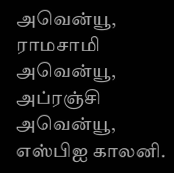அவென்யூ, ராமசாமி அவென்யூ, அப்ரஞ்சி அவென்யூ, எஸ்பிஐ காலனி.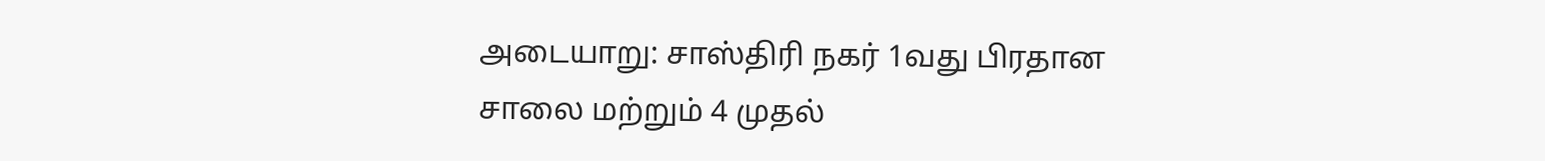அடையாறு: சாஸ்திரி நகர் 1வது பிரதான சாலை மற்றும் 4 முதல்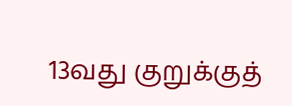13வது குறுக்குத்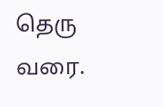தெரு வரை.